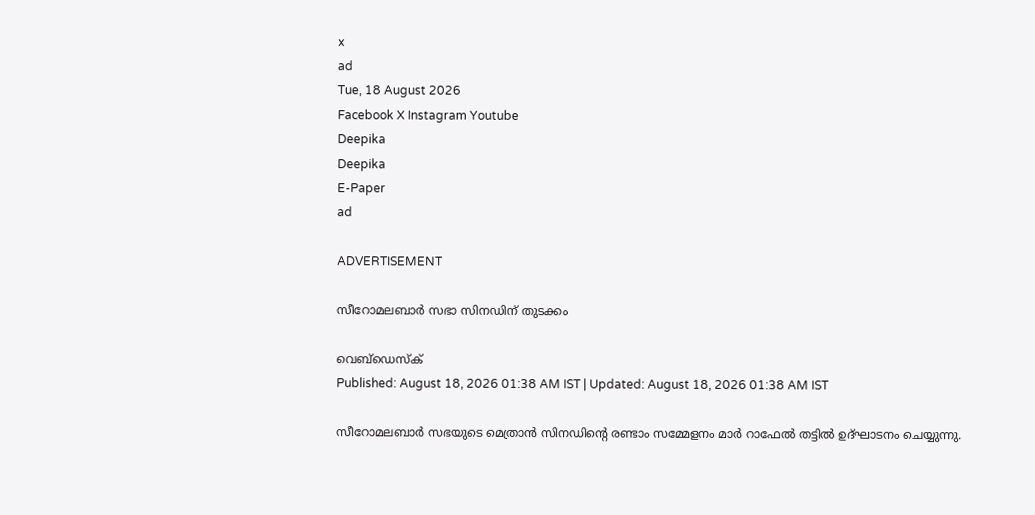x
ad
Tue, 18 August 2026
Facebook X Instagram Youtube
Deepika
Deepika
E-Paper
ad

ADVERTISEMENT

സീറോമലബാർ സഭാ സിനഡിന് തുടക്കം

വെബ്ഡെസ്ക്
Published: August 18, 2026 01:38 AM IST | Updated: August 18, 2026 01:38 AM IST

സീറോമലബാർ സഭയുടെ മെത്രാൻ സിനഡിന്‍റെ രണ്ടാം സമ്മേളനം മാർ റാഫേൽ തട്ടിൽ ഉദ്ഘാടനം ചെയ്യുന്നു.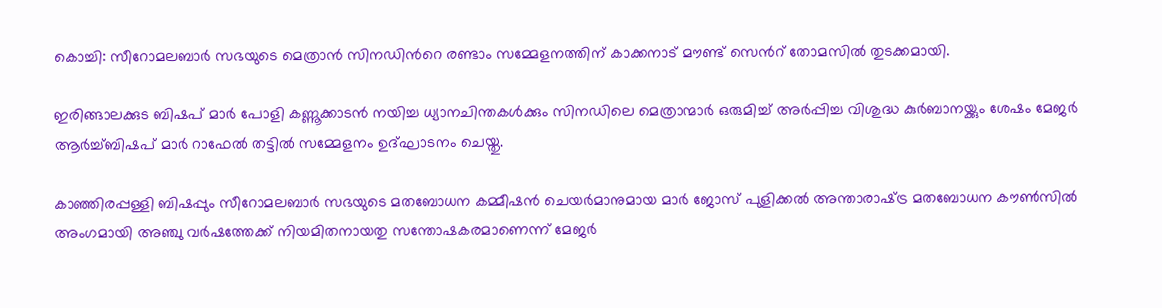കൊച്ചി: സീറോമലബാർ സഭയുടെ മെത്രാൻ സിനഡിന്‍റെ രണ്ടാം സമ്മേളനത്തിന് കാക്കനാട് മൗണ്ട് സെന്‍റ് തോമസിൽ തുടക്കമായി.

ഇരിങ്ങാലക്കുട ബിഷപ് മാർ പോളി കണ്ണൂക്കാടൻ നയിച്ച ധ്യാനചിന്തകൾക്കും സിനഡിലെ മെത്രാന്മാർ ഒരുമിച്ച് അർപ്പിച്ച വിശുദ്ധ കുർബാനയ്ക്കും ശേഷം മേജർ ആർച്ച്ബിഷപ് മാർ റാഫേൽ തട്ടിൽ സമ്മേളനം ഉദ്ഘാടനം ചെയ്തു.

കാഞ്ഞിരപ്പള്ളി ബിഷപ്പും സീറോമലബാർ സഭയുടെ മതബോധന കമ്മീഷൻ ചെയർമാനുമായ മാർ ജോസ് പുളിക്കൽ അന്താരാഷ്‌ട്ര മതബോധന കൗൺസിൽ അംഗമായി അഞ്ചു വർഷത്തേക്ക് നിയമിതനായതു സന്തോഷകരമാണെന്ന് മേജർ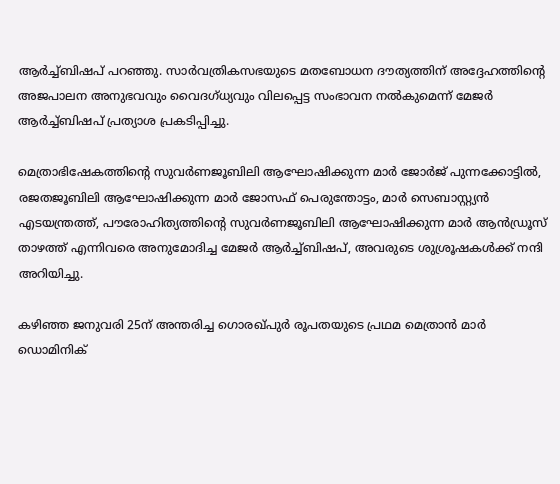ആർച്ച്ബിഷപ് പറഞ്ഞു. സാർവത്രികസഭയുടെ മതബോധന ദൗത്യത്തിന് അദ്ദേഹത്തിന്‍റെ അജപാലന അനുഭവവും വൈദഗ്ധ്യവും വിലപ്പെട്ട സംഭാവന നൽകുമെന്ന് മേജർ ആർച്ച്ബിഷപ് പ്രത്യാശ പ്രകടിപ്പിച്ചു.

മെത്രാഭിഷേകത്തിന്‍റെ സുവർണജൂബിലി ആഘോഷിക്കുന്ന മാർ ജോർജ് പുന്നക്കോട്ടിൽ, രജതജൂബിലി ആഘോഷിക്കുന്ന മാർ ജോസഫ് പെരുന്തോട്ടം, മാർ സെബാസ്റ്റ്യൻ എടയന്ത്രത്ത്, പൗരോഹിത്യത്തിന്‍റെ സുവർണജൂബിലി ആഘോഷിക്കുന്ന മാർ ആൻഡ്രൂസ് താഴത്ത് എന്നിവരെ അനുമോദിച്ച മേജർ ആർച്ച്ബിഷപ്, അവരുടെ ശുശ്രൂഷകൾക്ക് നന്ദി അറിയിച്ചു.

കഴിഞ്ഞ ജനുവരി 25ന് അന്തരിച്ച ഗൊരഖ്പുർ രൂപതയുടെ പ്രഥമ മെത്രാൻ മാർ ഡൊമിനിക്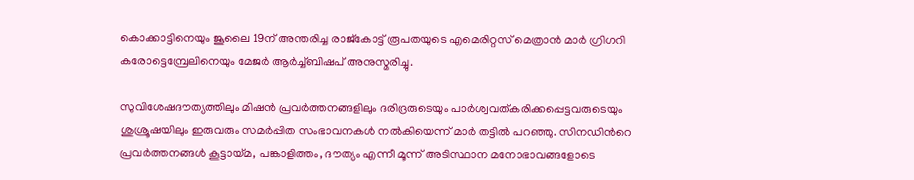കൊക്കാട്ടിനെയും ജൂലൈ 19ന് അന്തരിച്ച രാജ്കോട്ട് രൂപതയുടെ എമെരിറ്റസ് മെത്രാൻ മാർ ഗ്രിഗറി കരോട്ടെമ്പ്രേലിനെയും മേജർ ആർച്ച്ബിഷപ് അനുസ്മരിച്ചു.

സുവിശേഷദൗത്യത്തിലും മിഷൻ പ്രവർത്തനങ്ങളിലും ദരിദ്രരുടെയും പാർശ്വവത്കരിക്കപ്പെട്ടവരുടെയും ശുശ്രൂഷയിലും ഇരുവരും സമർപ്പിത സംഭാവനകൾ നൽകിയെന്ന് മാർ തട്ടിൽ പറഞ്ഞു. സിനഡിന്‍റെ പ്രവർത്തനങ്ങൾ കൂട്ടായ്മ, പങ്കാളിത്തം, ദൗത്യം എന്നീ മൂന്ന് അടിസ്ഥാന മനോഭാവങ്ങളോടെ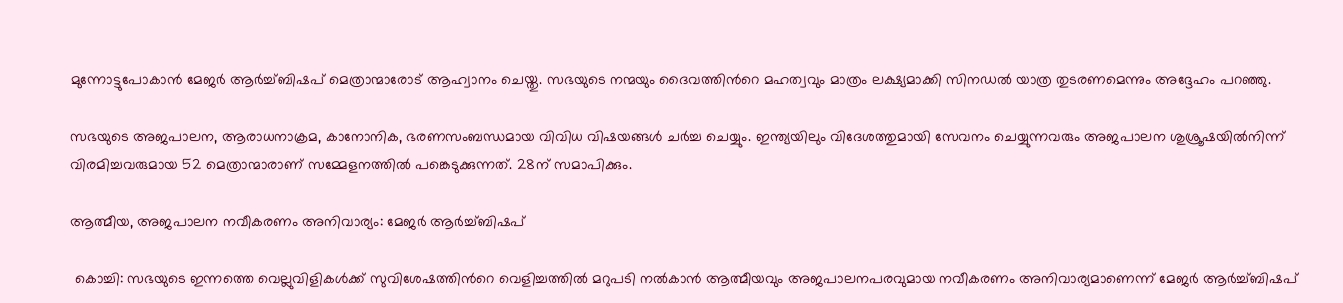മുന്നോട്ടുപോകാൻ മേജർ ആർച്ച്ബിഷപ് മെത്രാന്മാരോട് ആഹ്വാനം ചെയ്തു. സഭയുടെ നന്മയും ദൈവത്തിന്‍റെ മഹത്വവും മാത്രം ലക്ഷ്യമാക്കി സിനഡൽ യാത്ര തുടരണമെന്നും അദ്ദേഹം പറഞ്ഞു.

സഭയുടെ അജപാലന, ആരാധനാക്രമ, കാനോനിക, ഭരണസംബന്ധമായ വിവിധ വിഷയങ്ങൾ ചർച്ച ചെയ്യും. ഇന്ത്യയിലും വിദേശത്തുമായി സേവനം ചെയ്യുന്നവരും അജപാലന ശുശ്രൂഷയിൽനിന്ന് വിരമിച്ചവരുമായ 52 മെത്രാന്മാരാണ് സമ്മേളനത്തിൽ പങ്കെടുക്കുന്നത്. 28ന് സമാപിക്കും.

ആത്മീയ, അജപാലന നവീകരണം അനിവാര്യം: മേജർ ആർച്ച്ബിഷപ്

 കൊച്ചി: സഭയുടെ ഇന്നത്തെ വെല്ലുവിളികൾക്ക് സുവിശേഷത്തിന്‍റെ വെളിച്ചത്തിൽ മറുപടി നൽകാൻ ആത്മീയവും അജപാലനപരവുമായ നവീകരണം അനിവാര്യമാണെന്ന് മേജർ ആർച്ച്ബിഷപ്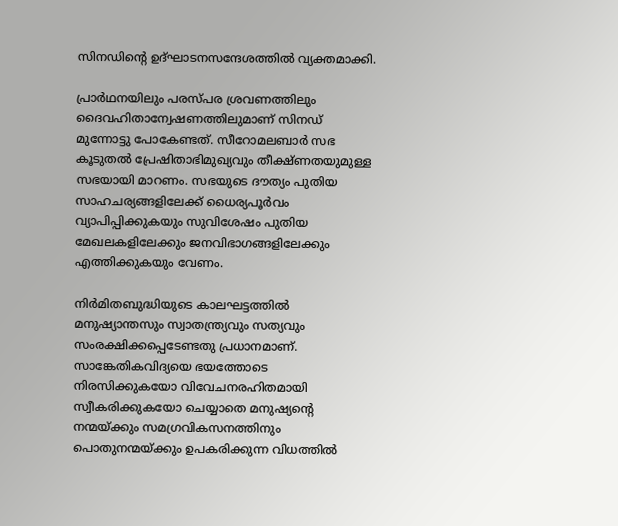സിനഡിന്‍റെ ഉദ്ഘാടനസന്ദേശത്തിൽ വ്യക്തമാക്കി.

പ്രാർഥനയിലും പരസ്പര ശ്രവണത്തിലും ദൈവഹിതാന്വേഷണത്തിലുമാണ് സിനഡ് മുന്നോട്ടു പോകേണ്ടത്. സീറോമലബാർ സഭ കൂടുതൽ പ്രേഷിതാഭിമുഖ്യവും തീക്ഷ്ണതയുമുള്ള സഭയായി മാറണം. സഭയുടെ ദൗത്യം പുതിയ സാഹചര്യങ്ങളിലേക്ക് ധൈര്യപൂർവം വ്യാപിപ്പിക്കുകയും സുവിശേഷം പുതിയ മേഖലകളിലേക്കും ജനവിഭാഗങ്ങളിലേക്കും എത്തിക്കുകയും വേണം.

നിർമിതബുദ്ധിയുടെ കാലഘട്ടത്തിൽ മനുഷ്യാന്തസും സ്വാതന്ത്ര്യവും സത്യവും സംരക്ഷിക്കപ്പെടേണ്ടതു പ്രധാനമാണ്. സാങ്കേതികവിദ്യയെ ഭയത്തോടെ നിരസിക്കുകയോ വിവേചനരഹിതമായി സ്വീകരിക്കുകയോ ചെയ്യാതെ മനുഷ്യന്‍റെ നന്മയ്ക്കും സമഗ്രവികസനത്തിനും പൊതുനന്മയ്ക്കും ഉപകരിക്കുന്ന വിധത്തിൽ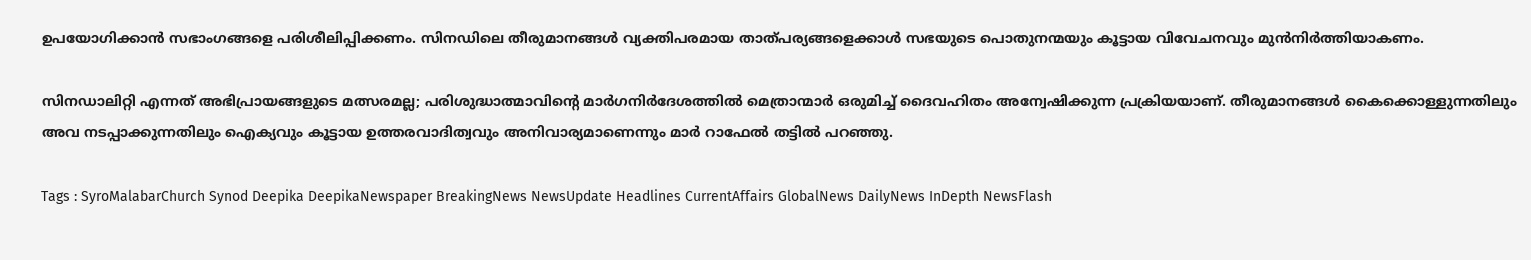ഉപയോഗിക്കാൻ സഭാംഗങ്ങളെ പരിശീലിപ്പിക്കണം. സിനഡിലെ തീരുമാനങ്ങൾ വ്യക്തിപരമായ താത്പര്യങ്ങളെക്കാൾ സഭയുടെ പൊതുനന്മയും കൂട്ടായ വിവേചനവും മുൻനിർത്തിയാകണം.

സിനഡാലിറ്റി എന്നത് അഭിപ്രായങ്ങളുടെ മത്സരമല്ല; പരിശുദ്ധാത്മാവിന്‍റെ മാർഗനിർദേശത്തിൽ മെത്രാന്മാർ ഒരുമിച്ച് ദൈവഹിതം അന്വേഷിക്കുന്ന പ്രക്രിയയാണ്. തീരുമാനങ്ങൾ കൈക്കൊള്ളുന്നതിലും അവ നടപ്പാക്കുന്നതിലും ഐക്യവും കൂട്ടായ ഉത്തരവാദിത്വവും അനിവാര്യമാണെന്നും മാർ റാഫേൽ തട്ടിൽ പറഞ്ഞു.

Tags : SyroMalabarChurch Synod Deepika DeepikaNewspaper BreakingNews NewsUpdate Headlines CurrentAffairs GlobalNews DailyNews InDepth NewsFlash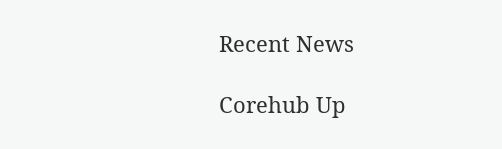Recent News

Corehub Up